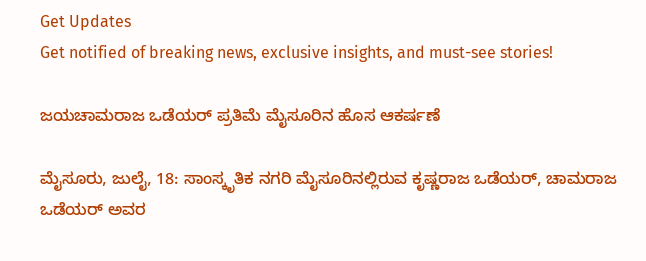Get Updates
Get notified of breaking news, exclusive insights, and must-see stories!

ಜಯಚಾಮರಾಜ ಒಡೆಯರ್ ಪ್ರತಿಮೆ ಮೈಸೂರಿನ ಹೊಸ ಆಕರ್ಷಣೆ

ಮೈಸೂರು, ಜುಲೈ, 18: ಸಾಂಸ್ಕೃತಿಕ ನಗರಿ ಮೈಸೂರಿನಲ್ಲಿರುವ ಕೃಷ್ಣರಾಜ ಒಡೆಯರ್, ಚಾಮರಾಜ ಒಡೆಯರ್ ಅವರ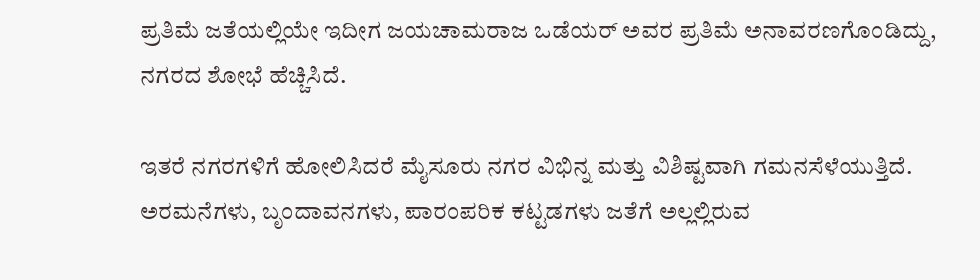ಪ್ರತಿಮೆ ಜತೆಯಲ್ಲಿಯೇ ಇದೀಗ ಜಯಚಾಮರಾಜ ಒಡೆಯರ್ ಅವರ ಪ್ರತಿಮೆ ಅನಾವರಣಗೊಂಡಿದ್ದು, ನಗರದ ಶೋಭೆ ಹೆಚ್ಚಿಸಿದೆ.

ಇತರೆ ನಗರಗಳಿಗೆ ಹೋಲಿಸಿದರೆ ಮೈಸೂರು ನಗರ ವಿಭಿನ್ನ ಮತ್ತು ವಿಶಿಷ್ಟವಾಗಿ ಗಮನಸೆಳೆಯುತ್ತಿದೆ. ಅರಮನೆಗಳು, ಬೃಂದಾವನಗಳು, ಪಾರಂಪರಿಕ ಕಟ್ಟಡಗಳು ಜತೆಗೆ ಅಲ್ಲಲ್ಲಿರುವ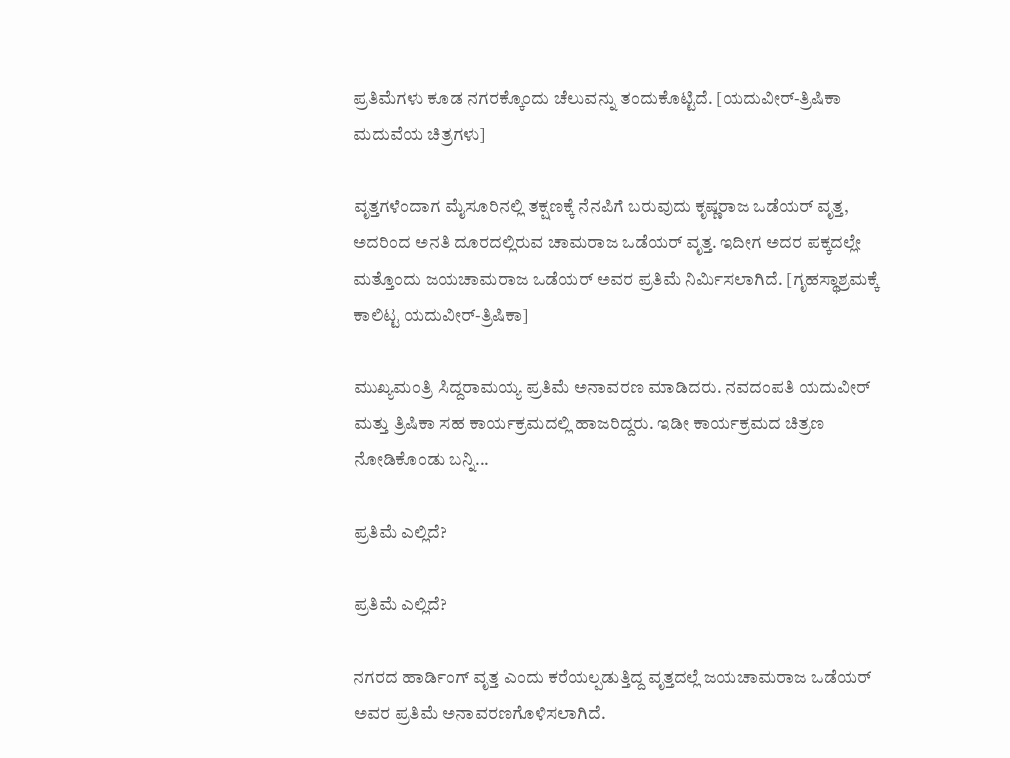ಪ್ರತಿಮೆಗಳು ಕೂಡ ನಗರಕ್ಕೊಂದು ಚೆಲುವನ್ನು ತಂದುಕೊಟ್ಟಿದೆ. [ಯದುವೀರ್-ತ್ರಿಷಿಕಾ ಮದುವೆಯ ಚಿತ್ರಗಳು]

ವೃತ್ತಗಳೆಂದಾಗ ಮೈಸೂರಿನಲ್ಲಿ ತಕ್ಷಣಕ್ಕೆ ನೆನಪಿಗೆ ಬರುವುದು ಕೃಷ್ಣರಾಜ ಒಡೆಯರ್ ವೃತ್ತ, ಅದರಿಂದ ಅನತಿ ದೂರದಲ್ಲಿರುವ ಚಾಮರಾಜ ಒಡೆಯರ್ ವೃತ್ತ. ಇದೀಗ ಅದರ ಪಕ್ಕದಲ್ಲೇ ಮತ್ತೊಂದು ಜಯಚಾಮರಾಜ ಒಡೆಯರ್ ಅವರ ಪ್ರತಿಮೆ ನಿರ್ಮಿಸಲಾಗಿದೆ. [ಗೃಹಸ್ಥಾಶ್ರಮಕ್ಕೆ ಕಾಲಿಟ್ಟ ಯದುವೀರ್-ತ್ರಿಷಿಕಾ]

ಮುಖ್ಯಮಂತ್ರಿ ಸಿದ್ದರಾಮಯ್ಯ ಪ್ರತಿಮೆ ಅನಾವರಣ ಮಾಡಿದರು. ನವದಂಪತಿ ಯದುವೀರ್ ಮತ್ತು ತ್ರಿಷಿಕಾ ಸಹ ಕಾರ್ಯಕ್ರಮದಲ್ಲಿ ಹಾಜರಿದ್ದರು. ಇಡೀ ಕಾರ್ಯಕ್ರಮದ ಚಿತ್ರಣ ನೋಡಿಕೊಂಡು ಬನ್ನಿ...

ಪ್ರತಿಮೆ ಎಲ್ಲಿದೆ?

ಪ್ರತಿಮೆ ಎಲ್ಲಿದೆ?

ನಗರದ ಹಾರ್ಡಿಂಗ್ ವೃತ್ತ ಎಂದು ಕರೆಯಲ್ಪಡುತ್ತಿದ್ದ ವೃತ್ತದಲ್ಲೆ ಜಯಚಾಮರಾಜ ಒಡೆಯರ್ ಅವರ ಪ್ರತಿಮೆ ಅನಾವರಣಗೊಳಿಸಲಾಗಿದೆ.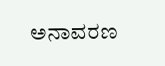ಅನಾವರಣ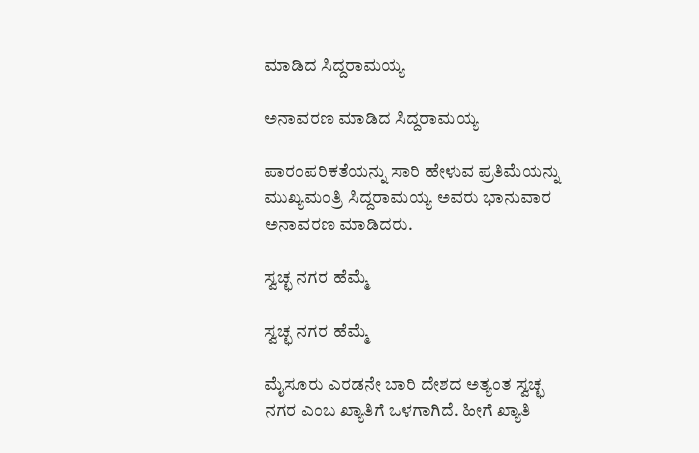ಮಾಡಿದ ಸಿದ್ದರಾಮಯ್ಯ

ಅನಾವರಣ ಮಾಡಿದ ಸಿದ್ದರಾಮಯ್ಯ

ಪಾರಂಪರಿಕತೆಯನ್ನು ಸಾರಿ ಹೇಳುವ ಪ್ರತಿಮೆಯನ್ನು ಮುಖ್ಯಮಂತ್ರಿ ಸಿದ್ದರಾಮಯ್ಯ ಅವರು ಭಾನುವಾರ ಅನಾವರಣ ಮಾಡಿದರು.

ಸ್ವಚ್ಛ ನಗರ ಹೆಮ್ಮೆ

ಸ್ವಚ್ಛ ನಗರ ಹೆಮ್ಮೆ

ಮೈಸೂರು ಎರಡನೇ ಬಾರಿ ದೇಶದ ಅತ್ಯಂತ ಸ್ವಚ್ಛ ನಗರ ಎಂಬ ಖ್ಯಾತಿಗೆ ಒಳಗಾಗಿದೆ. ಹೀಗೆ ಖ್ಯಾತಿ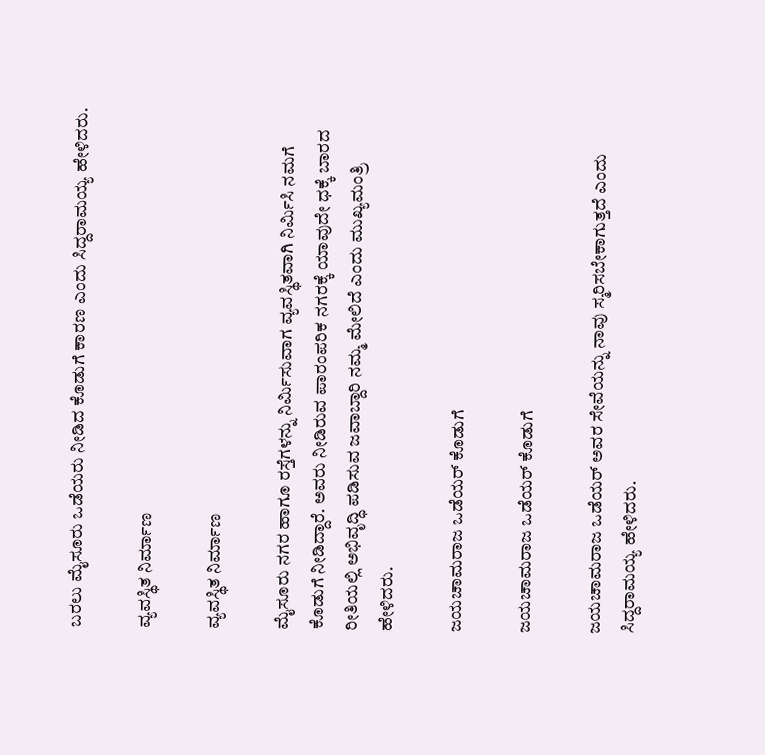ಬರಲು ಮೈಸೂರು ಒಡೆಯರು ನೀಡಿದ ಕೊಡುಗೆ ಕಾರಣ ಎಂದು ಸಿದ್ದರಾಮಯ್ಯ ಹೇಳಿದರು.

ವ್ಯವಸ್ಥಿತ ನಿರ್ಮಾಣ

ವ್ಯವಸ್ಥಿತ ನಿರ್ಮಾಣ

ಮೈಸೂರು ನಗರ ಹಾಗೂ ರಸ್ತೆಗಳನ್ನು ನಿರ್ಮಿಸುವಾಗ ವ್ಯವಸ್ಥಿತವಾಗಿ ನಿರ್ಮಿಸಿ ನಮಗೆ ಕೊಡುಗೆ ನೀಡಿದ್ದಾರೆ. ಅವರು ನೀಡಿರುವ ಪಾರಂಪರಿಕ ನಗರಕ್ಕೆ ಯಾವುದೇ ಧಕ್ಕೆ ಬಾರದ ರೀತಿಯಲ್ಲಿ ಅಭಿವೃದ್ಧಿ ಪಡಿಸುವ ಜವಾಬ್ದಾರಿ ನಮ್ಮ ಮೇಲಿದೆ ಎಂದು ಮುಖ್ಯಮಂತ್ರಿ ಹೇಳಿದರು.

ಜಯಚಾಮರಾಜ ಒಡೆಯರ್ ಕೊಡುಗೆ

ಜಯಚಾಮರಾಜ ಒಡೆಯರ್ ಕೊಡುಗೆ

ಜಯಚಾಮರಾಜ ಒಡೆಯರ್ ಅವರ ಸೇವೆಯನ್ನು ನಾವು ಸ್ಮರಿಸಬೇಕಾಗುತ್ತದೆ ಎಂದು ಸಿದ್ದರಾಮಯ್ಯ ಹೇಳಿದರು.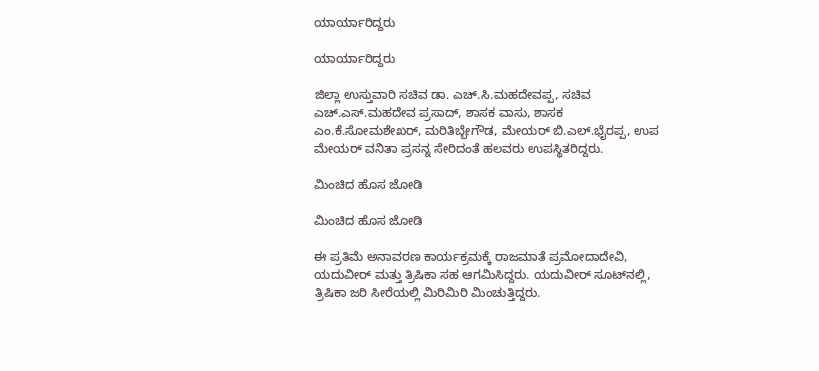ಯಾರ್ಯಾರಿದ್ದರು

ಯಾರ್ಯಾರಿದ್ದರು

ಜಿಲ್ಲಾ ಉಸ್ತುವಾರಿ ಸಚಿವ ಡಾ. ಎಚ್.ಸಿ.ಮಹದೇವಪ್ಪ, ಸಚಿವ ಎಚ್.ಎಸ್.ಮಹದೇವ ಪ್ರಸಾದ್, ಶಾಸಕ ವಾಸು, ಶಾಸಕ ಎಂ.ಕೆ.ಸೋಮಶೇಖರ್, ಮರಿತಿಬ್ಬೇಗೌಡ, ಮೇಯರ್ ಬಿ.ಎಲ್.ಭೈರಪ್ಪ, ಉಪ ಮೇಯರ್ ವನಿತಾ ಪ್ರಸನ್ನ ಸೇರಿದಂತೆ ಹಲವರು ಉಪಸ್ಥಿತರಿದ್ದರು.

ಮಿಂಚಿದ ಹೊಸ ಜೋಡಿ

ಮಿಂಚಿದ ಹೊಸ ಜೋಡಿ

ಈ ಪ್ರತಿಮೆ ಅನಾವರಣ ಕಾರ್ಯಕ್ರಮಕ್ಕೆ ರಾಜಮಾತೆ ಪ್ರಮೋದಾದೇವಿ, ಯದುವೀರ್ ಮತ್ತು ತ್ರಿಷಿಕಾ ಸಹ ಆಗಮಿಸಿದ್ದರು. ಯದುವೀರ್ ಸೂಟ್‍ನಲ್ಲಿ, ತ್ರಿಷಿಕಾ ಜರಿ ಸೀರೆಯಲ್ಲಿ ಮಿರಿಮಿರಿ ಮಿಂಚುತ್ತಿದ್ದರು.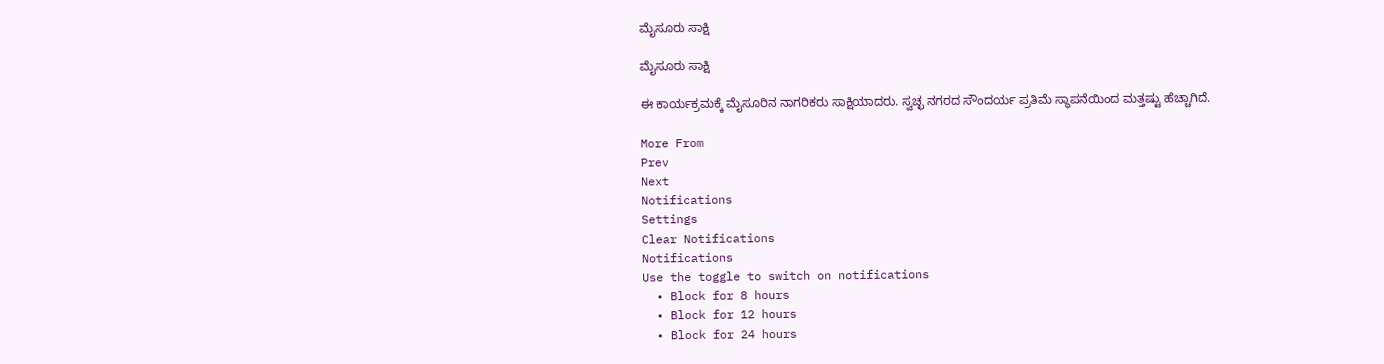ಮೈಸೂರು ಸಾಕ್ಷಿ

ಮೈಸೂರು ಸಾಕ್ಷಿ

ಈ ಕಾರ್ಯಕ್ರಮಕ್ಕೆ ಮೈಸೂರಿನ ನಾಗರಿಕರು ಸಾಕ್ಷಿಯಾದರು. ಸ್ವಚ್ಛ ನಗರದ ಸೌಂದರ್ಯ ಪ್ರತಿಮೆ ಸ್ಥಾಪನೆಯಿಂದ ಮತ್ತಷ್ಟು ಹೆಚ್ಚಾಗಿದೆ.

More From
Prev
Next
Notifications
Settings
Clear Notifications
Notifications
Use the toggle to switch on notifications
  • Block for 8 hours
  • Block for 12 hours
  • Block for 24 hours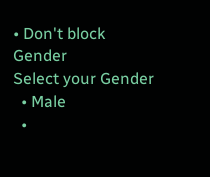• Don't block
Gender
Select your Gender
  • Male
  •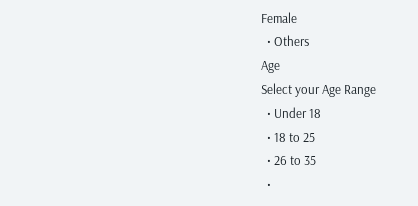Female
  • Others
Age
Select your Age Range
  • Under 18
  • 18 to 25
  • 26 to 35
  •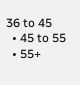36 to 45
  • 45 to 55
  • 55+